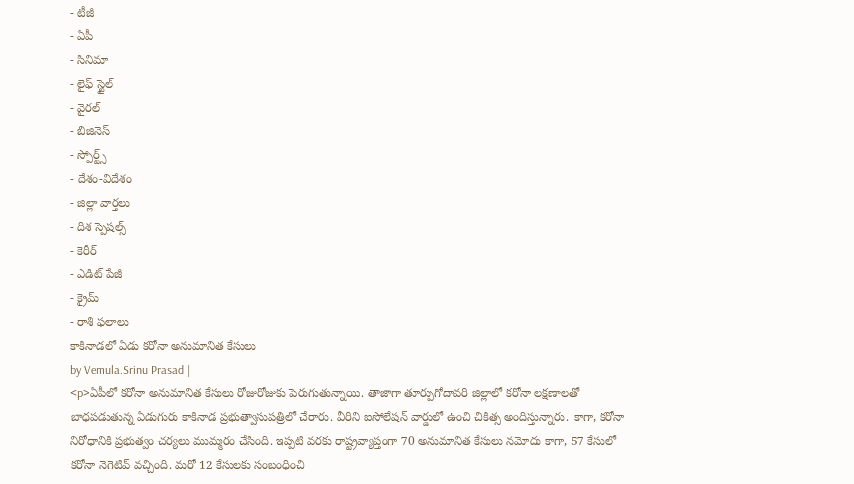- టీజీ
- ఏపీ
- సినిమా
- లైఫ్ స్టైల్
- వైరల్
- బిజినెస్
- స్పోర్ట్స్
- దేశం-విదేశం
- జిల్లా వార్తలు
- దిశ స్పెషల్స్
- కెరీర్
- ఎడిట్ పేజీ
- క్రైమ్
- రాశి ఫలాలు
కాకినాడలో ఏడు కరోనా అనుమానిత కేసులు
by Vemula.Srinu Prasad |
<p>ఏపీలో కరోనా అనుమానిత కేసులు రోజురోజుకు పెరుగుతున్నాయి. తాజాగా తూర్పుగోదావరి జిల్లాలో కరోనా లక్షణాలతో బాధపడుతున్న ఏడుగురు కాకినాడ ప్రభుత్వాసుపత్రిలో చేరారు. వీరిని ఐసోలేషన్ వార్డులో ఉంచి చికిత్స అందిస్తున్నారు. కాగా, కరోనా నిరోధానికి ప్రభుత్వం చర్యలు ముమ్మరం చేసింది. ఇప్పటి వరకు రాష్ట్రవ్యాప్తంగా 70 అనుమానిత కేసులు నమోదు కాగా, 57 కేసులో కరోనా నెగెటివ్ వచ్చింది. మరో 12 కేసులకు సంబంధించి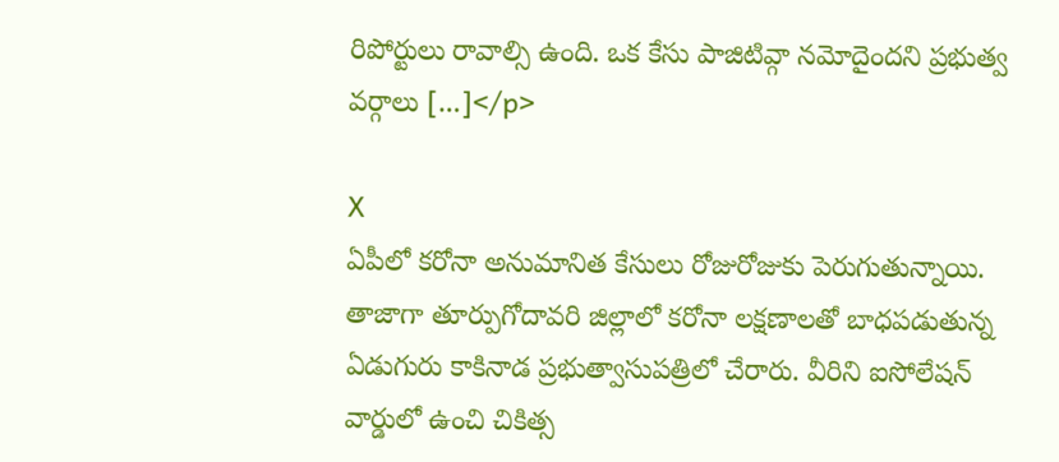రిపోర్టులు రావాల్సి ఉంది. ఒక కేసు పాజిటివ్గా నమోదైందని ప్రభుత్వ వర్గాలు […]</p>

X
ఏపీలో కరోనా అనుమానిత కేసులు రోజురోజుకు పెరుగుతున్నాయి. తాజాగా తూర్పుగోదావరి జిల్లాలో కరోనా లక్షణాలతో బాధపడుతున్న ఏడుగురు కాకినాడ ప్రభుత్వాసుపత్రిలో చేరారు. వీరిని ఐసోలేషన్ వార్డులో ఉంచి చికిత్స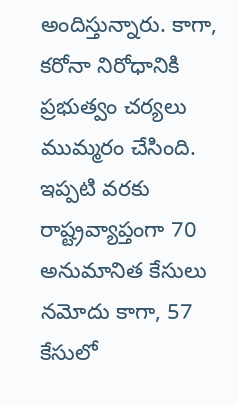అందిస్తున్నారు. కాగా, కరోనా నిరోధానికి ప్రభుత్వం చర్యలు ముమ్మరం చేసింది. ఇప్పటి వరకు రాష్ట్రవ్యాప్తంగా 70 అనుమానిత కేసులు నమోదు కాగా, 57 కేసులో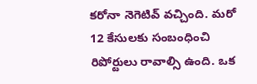కరోనా నెగెటివ్ వచ్చింది. మరో 12 కేసులకు సంబంధించి రిపోర్టులు రావాల్సి ఉంది. ఒక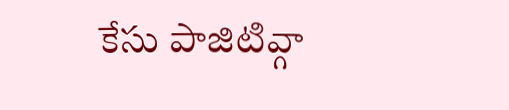కేసు పాజిటివ్గా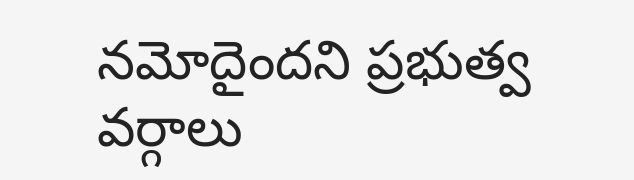నమోదైందని ప్రభుత్వ వర్గాలు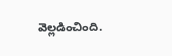వెల్లడించింది.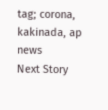tag; corona, kakinada, ap news
Next Story